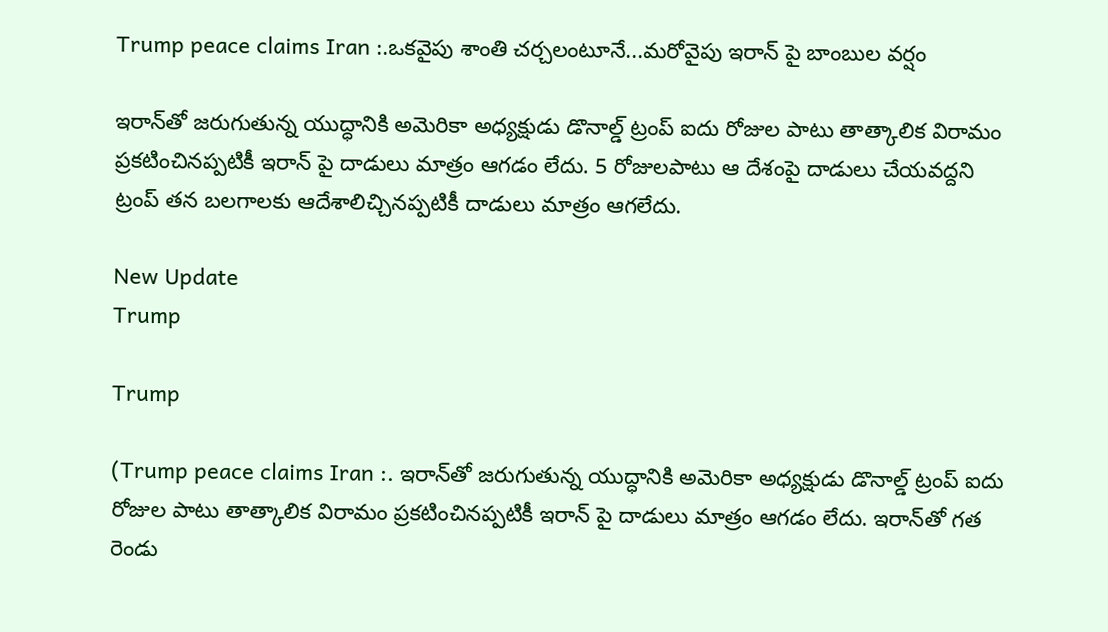Trump peace claims Iran :.ఒకవైపు శాంతి చర్చలంటూనే...మరోవైపు ఇరాన్ పై బాంబుల వర్షం

ఇరాన్‌తో జరుగుతున్న యుద్ధానికి అమెరికా అధ్యక్షుడు డొనాల్డ్‌ ట్రంప్‌ ఐదు రోజుల పాటు తాత్కాలిక విరామం ప్రకటించినప్పటికీ ఇరాన్‌ పై దాడులు మాత్రం ఆగడం లేదు. 5 రోజులపాటు ఆ దేశంపై దాడులు చేయవద్దని ట్రంప్‌ తన బలగాలకు ఆదేశాలిచ్చినప్పటికీ దాడులు మాత్రం ఆగలేదు.

New Update
Trump

Trump

(Trump peace claims Iran :. ఇరాన్‌తో జరుగుతున్న యుద్ధానికి అమెరికా అధ్యక్షుడు డొనాల్డ్‌ ట్రంప్‌ ఐదు రోజుల పాటు తాత్కాలిక విరామం ప్రకటించినప్పటికీ ఇరాన్‌ పై దాడులు మాత్రం ఆగడం లేదు. ఇరాన్‌తో గత రెండు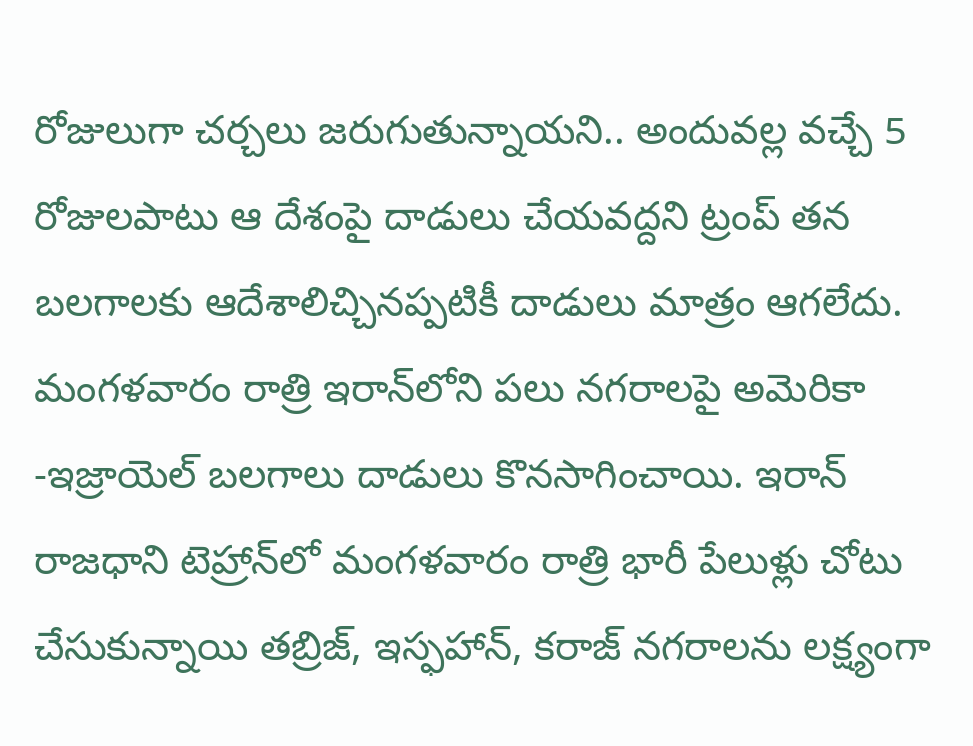రోజులుగా చర్చలు జరుగుతున్నాయని.. అందువల్ల వచ్చే 5 రోజులపాటు ఆ దేశంపై దాడులు చేయవద్దని ట్రంప్‌ తన బలగాలకు ఆదేశాలిచ్చినప్పటికీ దాడులు మాత్రం ఆగలేదు. మంగళవారం రాత్రి ఇరాన్‌లోని పలు నగరాలపై అమెరికా -ఇజ్రాయెల్ బలగాలు దాడులు కొనసాగించాయి. ఇరాన్ రాజధాని టెహ్రాన్‌లో మంగళవారం రాత్రి భారీ పేలుళ్లు చోటు చేసుకున్నాయి తబ్రిజ్, ఇస్ఫహాన్, కరాజ్ నగరాలను లక్ష్యంగా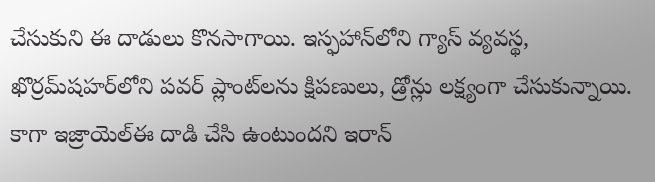చేసుకుని ఈ దాడులు కొనసాగాయి. ఇస్ఫహాన్‌లోని గ్యాస్ వ్యవస్థ, ఖొర్రమ్‌షహర్‌లోని పవర్ ప్లాంట్‌లను క్షిపణులు, డ్రోన్లు లక్ష్యంగా చేసుకున్నాయి. కాగా ఇజ్రాయెల్ఈ దాడి చేసి ఉంటుందని ఇరాన్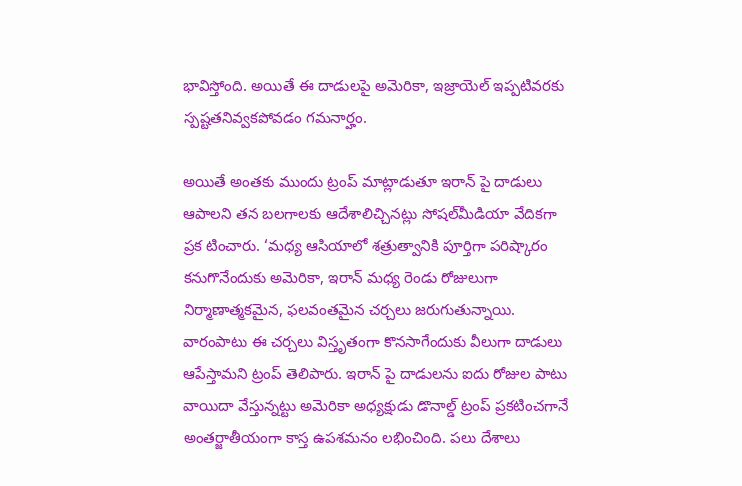భావిస్తోంది. అయితే ఈ దాడులపై అమెరికా, ఇజ్రాయెల్ ఇప్పటివరకు స్పష్టతనివ్వకపోవడం గమనార్హం.

అయితే అంతకు ముందు ట్రంప్‌ మాట్లాడుతూ ఇరాన్‌ పై దాడులు ఆపాలని తన బలగాలకు ఆదేశాలిచ్చినట్లు సోషల్‌మీడియా వేదికగా ప్రక టించారు. ‘మధ్య ఆసియాలో శత్రుత్వానికి పూర్తిగా పరిష్కారం కనుగొనేందుకు అమెరికా, ఇరాన్‌ మధ్య రెండు రోజులుగా నిర్మాణాత్మకమైన, ఫలవంతమైన చర్చలు జరుగుతున్నాయి. వారంపాటు ఈ చర్చలు విస్తృతంగా కొనసాగేందుకు వీలుగా దాడులు ఆపేస్తామని ట్రంప్‌ తెలిపారు. ఇరాన్ పై దాడులను ఐదు రోజుల పాటు వాయిదా వేస్తున్నట్టు అమెరికా అధ్యక్షుడు డొనాల్డ్ ట్రంప్ ప్రకటించగానే అంతర్జాతీయంగా కాస్త ఉపశమనం లభించింది. పలు దేశాలు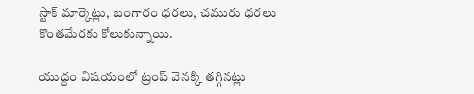స్టాక్ మార్కెట్లు, బంగారం ధరలు, చమురు ధరలు కొంతమేరకు కోలుకున్నాయి.

యుద్దం విషయంలో ట్రంప్ వెనక్కి తగ్గినట్లు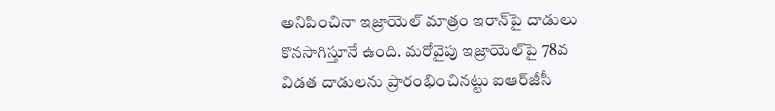అనిపించినా ఇజ్రాయెల్‌ మాత్రం ఇరాన్‌పై దాడులు కొనసాగిస్తూనే ఉంది. మరోవైపు ఇజ్రాయెల్‌పై 78వ విడత దాడులను ప్రారంభించినట్టు ఐఆర్‌జీసీ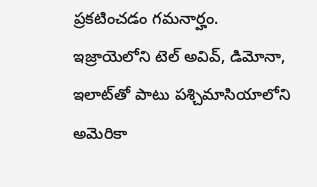ప్రకటించడం గమనార్హం. ఇజ్రాయె‌లోని టెల్ అవివ్, డిమోనా, ఇలాట్‌తో పాటు పశ్చిమాసియాలోని అమెరికా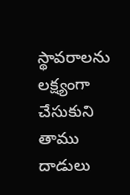స్థావరాలను లక్ష్యంగా చేసుకుని తాము దాడులు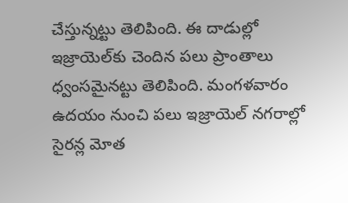చేస్తున్నట్టు తెలిపింది. ఈ దాడుల్లో ఇజ్రాయెల్‌కు చెందిన పలు ప్రాంతాలు ధ్వంసమైనట్టు తెలిపింది. మంగళవారం ఉదయం నుంచి పలు ఇజ్రాయెల్‌ నగరాల్లో సైరన్ల మోత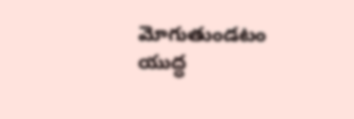మోగుతుండటం యుద్ధ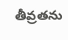తీవ్రతను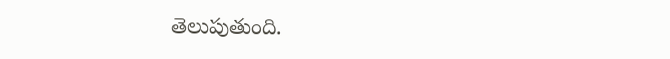తెలుపుతుంది.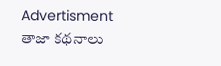Advertisment
తాజా కథనాలు